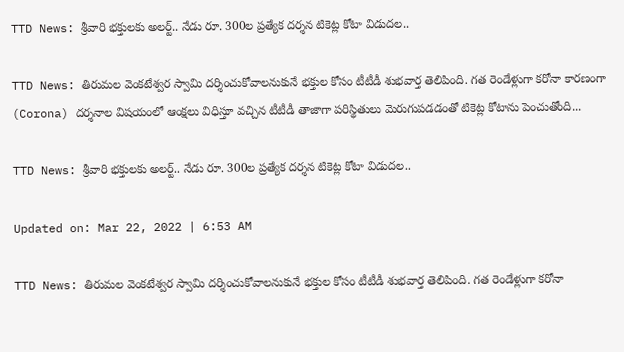TTD News: శ్రీవారి భక్తులకు అలర్ట్‌.. నేడు రూ. 300ల ప్రత్యేక దర్శన టికెట్ల కోటా విడుదల..

TTD News: తిరుమల వెంకటేశ్వర స్వామి దర్శించుకోవాలనుకునే భక్తుల కోసం టీటీడీ శుభవార్త తెలిపింది. గత రెండేళ్లుగా కరోనా కారణంగా (Corona) దర్శనాల విషయంలో ఆంక్షలు విధిస్తూ వచ్చిన టీటీడీ తాజాగా పరిస్థితులు మెరుగుపడడంతో టికెట్ల కోటాను పెంచుతోంది...

TTD News: శ్రీవారి భక్తులకు అలర్ట్‌.. నేడు రూ. 300ల ప్రత్యేక దర్శన టికెట్ల కోటా విడుదల..

Updated on: Mar 22, 2022 | 6:53 AM

TTD News: తిరుమల వెంకటేశ్వర స్వామి దర్శించుకోవాలనుకునే భక్తుల కోసం టీటీడీ శుభవార్త తెలిపింది. గత రెండేళ్లుగా కరోనా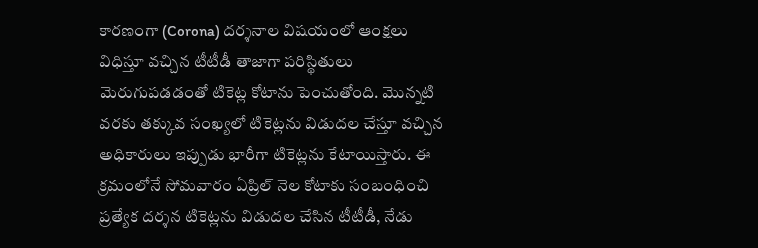కారణంగా (Corona) దర్శనాల విషయంలో ఆంక్షలు విధిస్తూ వచ్చిన టీటీడీ తాజాగా పరిస్థితులు మెరుగుపడడంతో టికెట్ల కోటాను పెంచుతోంది. మొన్నటి వరకు తక్కువ సంఖ్యలో టికెట్లను విడుదల చేస్తూ వచ్చిన అధికారులు ఇప్పుడు భారీగా టికెట్లను కేటాయిస్తారు. ఈ క్రమంలోనే సోమవారం ఏప్రిల్‌ నెల కోటాకు సంబంధించి ప్రత్యేక దర్శన టికెట్లను విడుదల చేసిన టీటీడీ, నేడు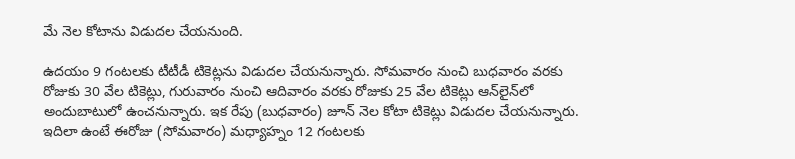మే నెల కోటాను విడుదల చేయనుంది.

ఉదయం 9 గంటలకు టీటీడీ టికెట్లను విడుదల చేయనున్నారు. సోమవారం నుంచి బుధవారం వరకు రోజుకు 30 వేల టికెట్లు, గురువారం నుంచి ఆదివారం వరకు రోజుకు 25 వేల టికెట్లు ఆన్‌లైన్‌లో అందుబాటులో ఉంచనున్నారు. ఇక రేపు (బుధవారం) జూన్ నెల కోటా టికెట్లు విడుదల చేయనున్నారు. ఇదిలా ఉంటే ఈరోజు (సోమవారం) మధ్యాహ్నం 12 గంటలకు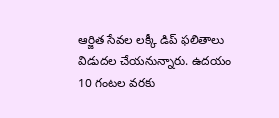ఆర్జిత సేవల లక్కీ డిప్ ఫలితాలు విడుదల చేయనున్నారు. ఉదయం 10 గంటల వరకు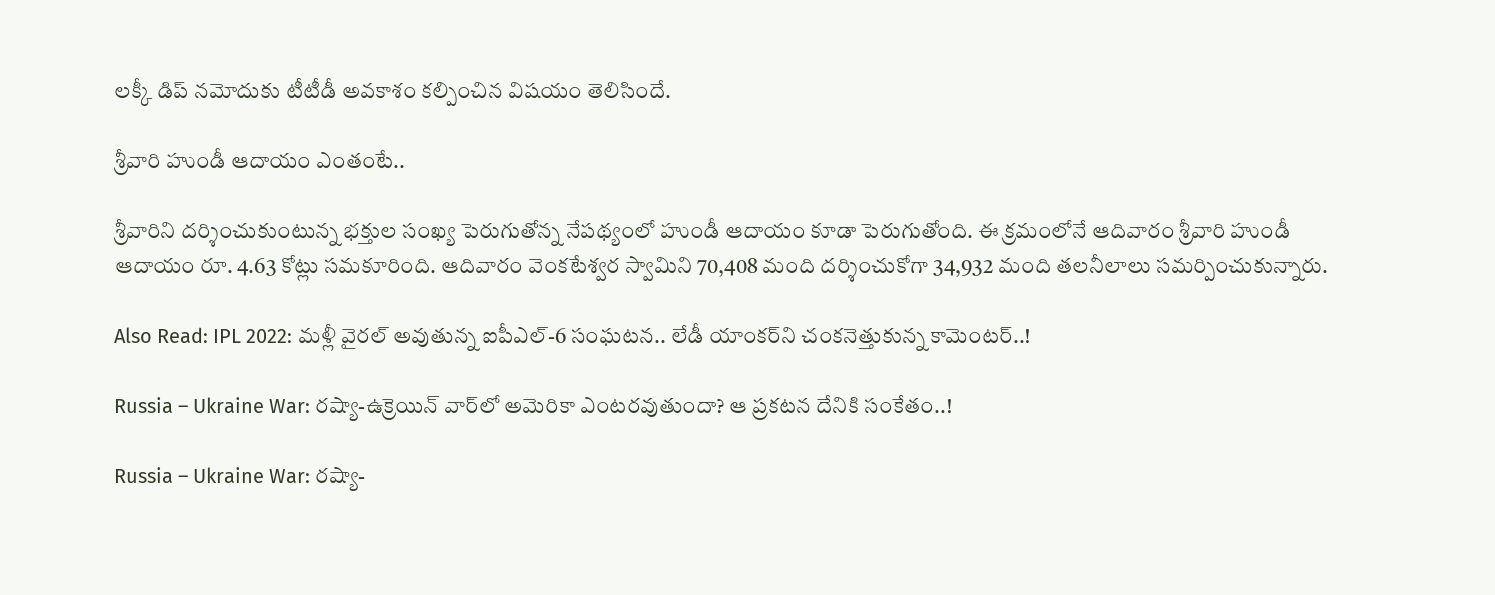లక్కీ డిప్ నమోదుకు టీటీడీ అవకాశం కల్పించిన విషయం తెలిసిందే.

శ్రీవారి హుండీ ఆదాయం ఎంతంటే..

శ్రీవారిని దర్శించుకుంటున్న భక్తుల సంఖ్య పెరుగుతోన్న నేపథ్యంలో హుండీ ఆదాయం కూడా పెరుగుతోంది. ఈ క్రమంలోనే ఆదివారం శ్రీవారి హుండీ ఆదాయం రూ. 4.63 కోట్లు సమకూరింది. ఆదివారం వెంకటేశ్వర స్వామిని 70,408 మంది దర్శించుకోగా 34,932 మంది తలనీలాలు సమర్పించుకున్నారు.

Also Read: IPL 2022: మళ్లీ వైరల్ అవుతున్న ఐపీఎల్‌-6 సంఘటన.. లేడీ యాంకర్‌ని చంకనెత్తుకున్న కామెంటర్..!

Russia – Ukraine War: రష్యా-ఉక్రెయిన్‌ వార్‌లో అమెరికా ఎంటరవుతుందా? ఆ ప్రకటన దేనికి సంకేతం..!

Russia – Ukraine War: రష్యా-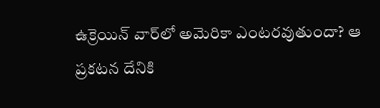ఉక్రెయిన్‌ వార్‌లో అమెరికా ఎంటరవుతుందా? ఆ ప్రకటన దేనికి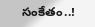సంకేతం..!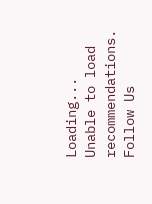Loading...
Unable to load recommendations.
Follow Us